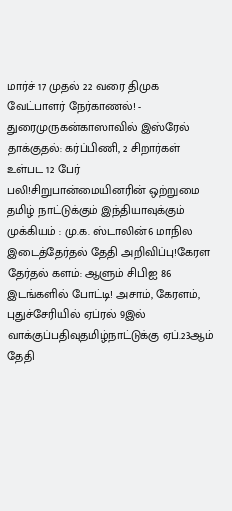மார்ச் 17 முதல் 22 வரை திமுக வேட்பாளர் நேர்காணல்! - துரைமுருகன்காஸாவில் இஸ்ரேல் தாக்குதல்: கர்ப்பிணி, 2 சிறார்கள் உள்பட 12 பேர் பலி!சிறுபான்மையினரின் ஒற்றுமை தமிழ் நாட்டுக்கும் இந்தியாவுக்கும் முக்கியம் : மு.க. ஸ்டாலின்6 மாநில இடைத்தேர்தல் தேதி அறிவிப்பு!கேரள தேர்தல் களம்: ஆளும் சிபிஐ 86 இடங்களில் போட்டி! அசாம், கேரளம், புதுச்சேரியில் ஏப்ரல் 9இல் வாக்குப்பதிவுதமிழ்நாட்டுக்கு ஏப்.23ஆம் தேதி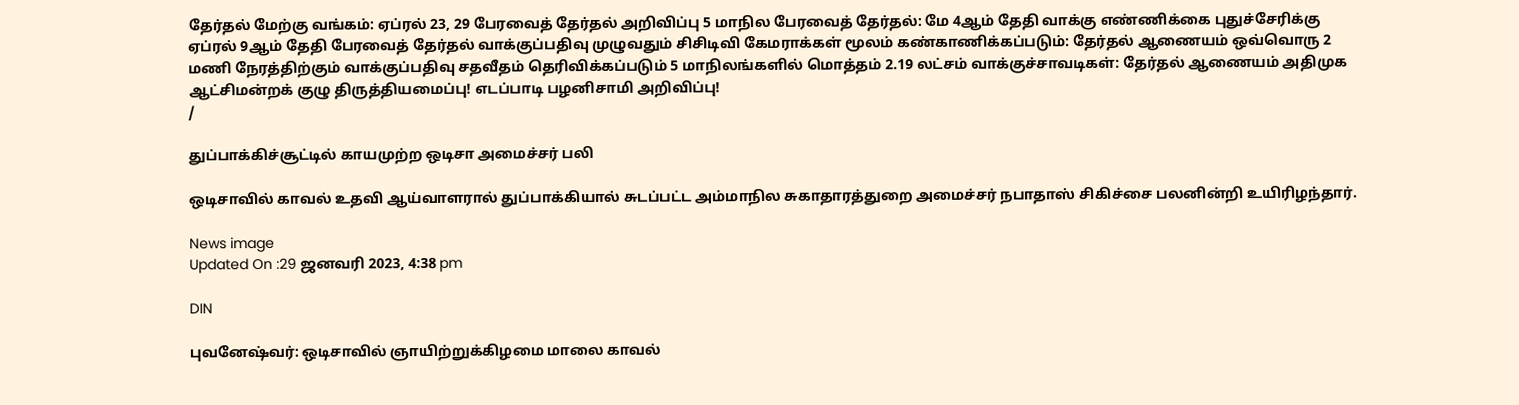தேர்தல் மேற்கு வங்கம்: ஏப்ரல் 23, 29 பேரவைத் தேர்தல் அறிவிப்பு 5 மாநில பேரவைத் தேர்தல்: மே 4ஆம் தேதி வாக்கு எண்ணிக்கை புதுச்சேரிக்கு ஏப்ரல் 9ஆம் தேதி பேரவைத் தேர்தல் வாக்குப்பதிவு முழுவதும் சிசிடிவி கேமராக்கள் மூலம் கண்காணிக்கப்படும்: தேர்தல் ஆணையம் ஒவ்வொரு 2 மணி நேரத்திற்கும் வாக்குப்பதிவு சதவீதம் தெரிவிக்கப்படும் 5 மாநிலங்களில் மொத்தம் 2.19 லட்சம் வாக்குச்சாவடிகள்: தேர்தல் ஆணையம் அதிமுக ஆட்சிமன்றக் குழு திருத்தியமைப்பு! எடப்பாடி பழனிசாமி அறிவிப்பு!
/

துப்பாக்கிச்சூட்டில் காயமுற்ற ஒடிசா அமைச்சர் பலி

ஒடிசாவில் காவல் உதவி ஆய்வாளரால் துப்பாக்கியால் சுடப்பட்ட அம்மாநில சுகாதாரத்துறை அமைச்சர் நபாதாஸ் சிகிச்சை பலனின்றி உயிரிழந்தார்.

News image
Updated On :29 ஜனவரி 2023, 4:38 pm

DIN

புவனேஷ்வர்: ஒடிசாவில் ஞாயிற்றுக்கிழமை மாலை காவல்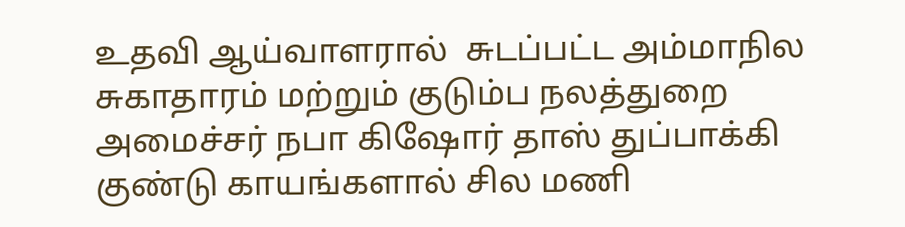உதவி ஆய்வாளரால்  சுடப்பட்ட அம்மாநில சுகாதாரம் மற்றும் குடும்ப நலத்துறை அமைச்சர் நபா கிஷோர் தாஸ் துப்பாக்கி குண்டு காயங்களால் சில மணி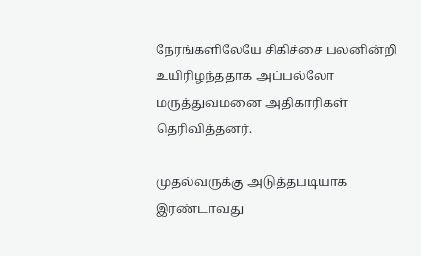நேரங்களிலேயே சிகிச்சை பலனின்றி உயிரிழந்ததாக அப்பல்லோ மருத்துவமனை அதிகாரிகள் தெரிவித்தனர்.

முதல்வருக்கு அடுத்தபடியாக இரண்டாவது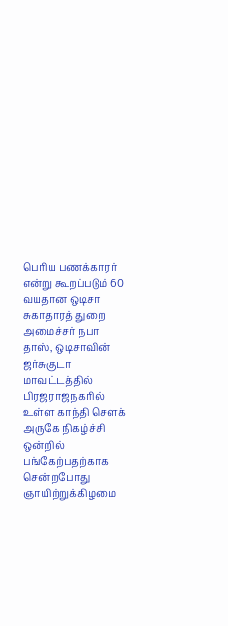பெரிய பணக்காரர் என்று கூறப்படும் 60 வயதான ஒடிசா சுகாதாரத் துறை அமைச்சர் நபா தாஸ், ஒடிசாவின் ஜர்சுகுடா மாவட்டத்தில் பிரஜராஜநகரில் உள்ள காந்தி சௌக் அருகே நிகழ்ச்சி ஒன்றில் பங்கேற்பதற்காக சென்றபோது ஞாயிற்றுக்கிழமை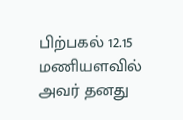பிற்பகல் 12.15 மணியளவில் அவர் தனது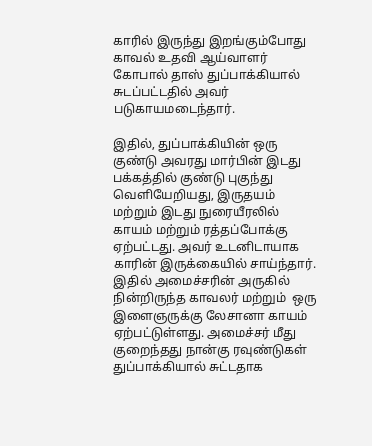காரில் இருந்து இறங்கும்போது காவல் உதவி ஆய்வாளர் கோபால் தாஸ் துப்பாக்கியால் சுடப்பட்டதில் அவர் படுகாயமடைந்தார்.

இதில், துப்பாக்கியின் ஒரு குண்டு அவரது மார்பின் இடது பக்கத்தில் குண்டு புகுந்து வெளியேறியது, இருதயம் மற்றும் இடது நுரையீரலில் காயம் மற்றும் ரத்தப்போக்கு ஏற்பட்டது. அவர் உடனிடாயாக காரின் இருக்கையில் சாய்ந்தார். இதில் அமைச்சரின் அருகில் நின்றிருந்த காவலர் மற்றும்  ஒரு இளைஞருக்கு லேசானா காயம் ஏற்பட்டுள்ளது. அமைச்சர் மீது குறைந்தது நான்கு ரவுண்டுகள் துப்பாக்கியால் சுட்டதாக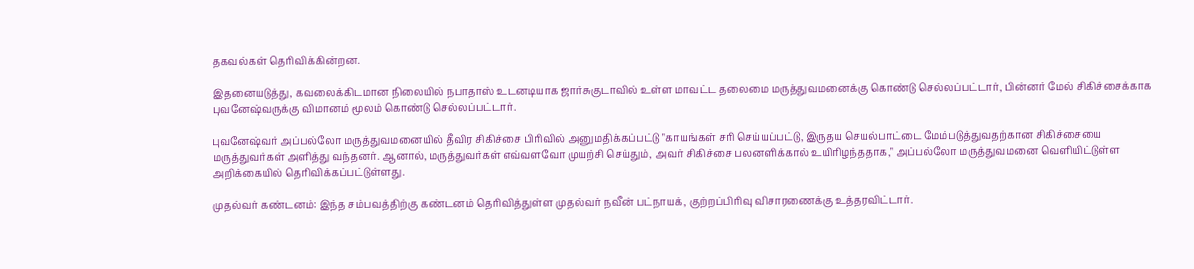தகவல்கள் தெரிவிக்கின்றன.

இதனையடுத்து, கவலைக்கிடமான நிலையில் நபாதாஸ் உடனடியாக ஜார்சுகுடாவில் உள்ள மாவட்ட தலைமை மருத்துவமனைக்கு கொண்டு செல்லப்பட்டார், பின்னர் மேல் சிகிச்சைக்காக புவனேஷ்வருக்கு விமானம் மூலம் கொண்டு செல்லப்பட்டார்.

புவனேஷ்வர் அப்பல்லோ மருத்துவமனையில் தீவிர சிகிச்சை பிரிவில் அனுமதிக்கப்பட்டு "காயங்கள் சரி செய்யப்பட்டு, இருதய செயல்பாட்டை மேம்படுத்துவதற்கான சிகிச்சையை மருத்துவர்கள் அளித்து வந்தனர். ஆனால், மருத்துவர்கள் எவ்வளவோ முயற்சி செய்தும், அவர் சிகிச்சை பலனளிக்கால் உயிரிழந்ததாக," அப்பல்லோ மருத்துவமனை வெளியிட்டுள்ள அறிக்கையில் தெரிவிக்கப்பட்டுள்ளது.

முதல்வர் கண்டனம்: இந்த சம்பவத்திற்கு கண்டனம் தெரிவித்துள்ள முதல்வர் நவீன் பட்நாயக், குற்றப்பிரிவு விசாரணைக்கு உத்தரவிட்டார்.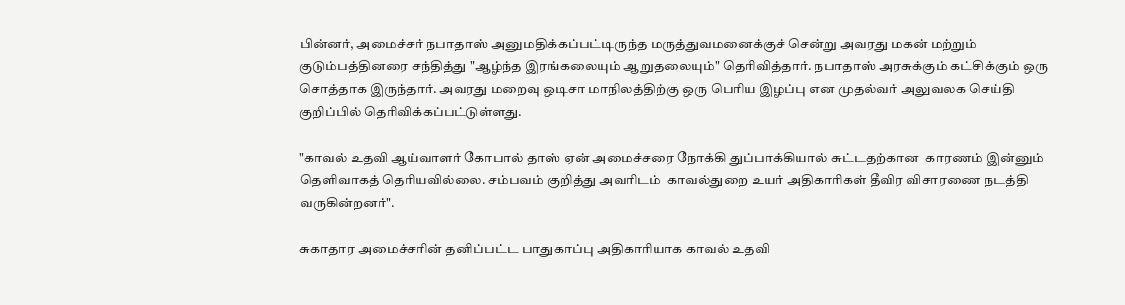பின்னர், அமைச்சர் நபாதாஸ் அனுமதிக்கப்பட்டிருந்த மருத்துவமனைக்குச் சென்று அவரது மகன் மற்றும் குடும்பத்தினரை சந்தித்து "ஆழ்ந்த இரங்கலையும் ஆறுதலையும்" தெரிவித்தார். நபாதாஸ் அரசுக்கும் கட்சிக்கும் ஒரு சொத்தாக இருந்தார். அவரது மறைவு ஒடிசா மாநிலத்திற்கு ஒரு பெரிய இழப்பு என முதல்வர் அலுவலக செய்தி குறிப்பில் தெரிவிக்கப்பட்டுள்ளது.

"காவல் உதவி ஆய்வாளர் கோபால் தாஸ் ஏன் அமைச்சரை நோக்கி துப்பாக்கியால் சுட்டதற்கான  காரணம் இன்னும் தெளிவாகத் தெரியவில்லை. சம்பவம் குறித்து அவரிடம்  காவல்துறை உயர் அதிகாரிகள் தீவிர விசாரணை நடத்தி வருகின்றனர்".

சுகாதார அமைச்சரின் தனிப்பட்ட பாதுகாப்பு அதிகாரியாக காவல் உதவி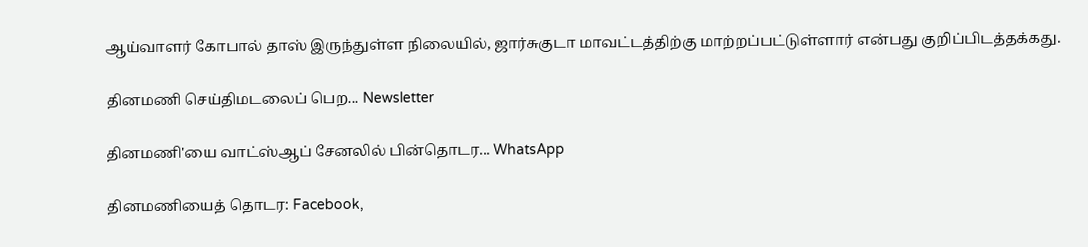ஆய்வாளர் கோபால் தாஸ் இருந்துள்ள நிலையில், ஜார்சுகுடா மாவட்டத்திற்கு மாற்றப்பட்டுள்ளார் என்பது குறிப்பிடத்தக்கது.

தினமணி செய்திமடலைப் பெற... Newsletter

தினமணி'யை வாட்ஸ்ஆப் சேனலில் பின்தொடர... WhatsApp

தினமணியைத் தொடர: Facebook,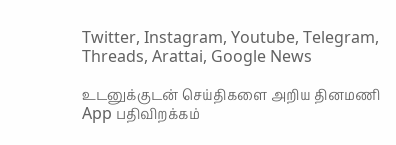Twitter, Instagram, Youtube, Telegram, Threads, Arattai, Google News

உடனுக்குடன் செய்திகளை அறிய தினமணி App பதிவிறக்கம்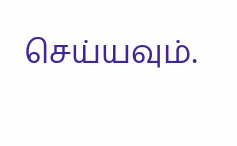செய்யவும்.